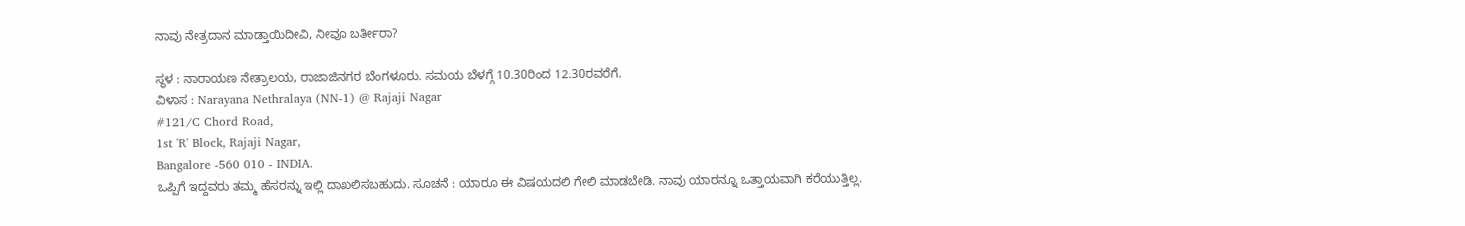ನಾವು ನೇತ್ರದಾನ ಮಾಡ್ತಾಯಿದೀವಿ, ನೀವೂ ಬರ್ತೀರಾ?

ಸ್ಥಳ : ನಾರಾಯಣ ನೇತ್ರಾಲಯ, ರಾಜಾಜಿನಗರ ಬೆಂಗಳೂರು. ಸಮಯ ಬೆಳಗ್ಗೆ 10.30ರಿಂದ 12.30ರವರೆಗೆ.
ವಿಳಾಸ : Narayana Nethralaya (NN-1) @ Rajaji Nagar
#121/C Chord Road,
1st 'R' Block, Rajaji Nagar,
Bangalore -560 010 - INDIA.
ಒಪ್ಪಿಗೆ ಇದ್ದವರು ತಮ್ಮ ಹೆಸರನ್ನು ಇಲ್ಲಿ ದಾಖಲಿಸಬಹುದು. ಸೂಚನೆ : ಯಾರೂ ಈ ವಿಷಯದಲಿ ಗೇಲಿ ಮಾಡಬೇಡಿ. ನಾವು ಯಾರನ್ನೂ ಒತ್ತಾಯವಾಗಿ ಕರೆಯುತ್ತಿಲ್ಲ.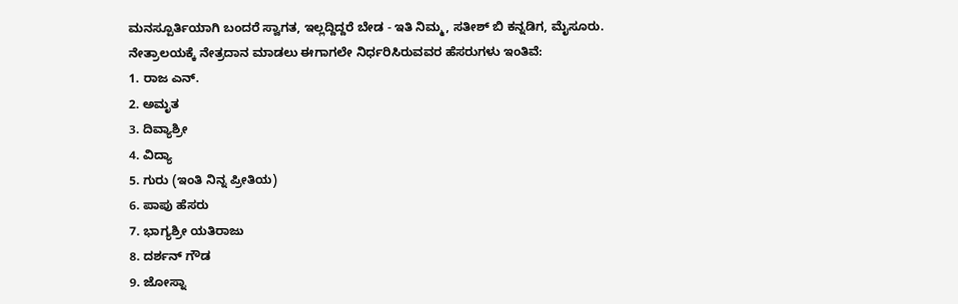ಮನಸ್ಪೂರ್ತಿಯಾಗಿ ಬಂದರೆ ಸ್ವಾಗತ, ಇಲ್ಲದ್ದಿದ್ದರೆ ಬೇಡ - ಇತಿ ನಿಮ್ಮ, ಸತೀಶ್ ಬಿ ಕನ್ನಡಿಗ, ಮೈಸೂರು.
ನೇತ್ರಾಲಯಕ್ಕೆ ನೇತ್ರದಾನ ಮಾಡಲು ಈಗಾಗಲೇ ನಿರ್ಧರಿಸಿರುವವರ ಹೆಸರುಗಳು ಇಂತಿವೆ:
1. ರಾಜ ಎನ್.
2. ಅಮೃತ
3. ದಿವ್ಯಾಶ್ರೀ
4. ವಿದ್ಯಾ
5. ಗುರು (ಇಂತಿ ನಿನ್ನ ಪ್ರೀತಿಯ)
6. ಪಾಪು ಹೆಸರು
7. ಭಾಗ್ಯಶ್ರೀ ಯತಿರಾಜು
8. ದರ್ಶನ್ ಗೌಡ
9. ಜೋಸ್ನಾ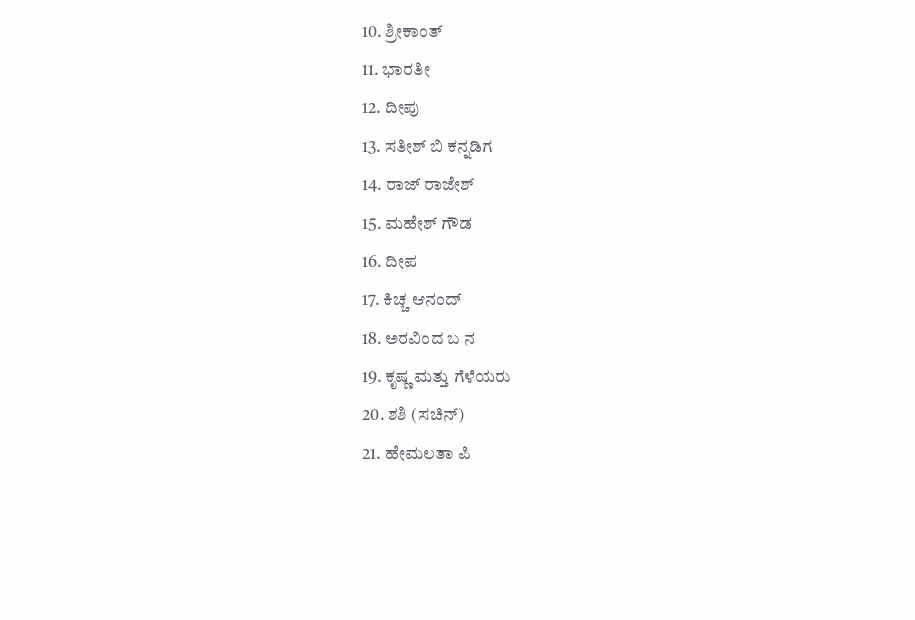10. ಶ್ರೀಕಾಂತ್
11. ಭಾರತೀ
12. ದೀಪು
13. ಸತೀಶ್ ಬಿ ಕನ್ನಡಿಗ
14. ರಾಜ್ ರಾಜೇಶ್
15. ಮಹೇಶ್ ಗೌಡ
16. ದೀಪ
17. ಕಿಚ್ಚ ಆನಂದ್
18. ಅರವಿಂದ ಬ ನ
19. ಕೃಷ್ಣ ಮತ್ತು ಗೆಳೆಯರು
20. ಶಶಿ (ಸಚಿನ್)
21. ಹೇಮಲತಾ ಪಿ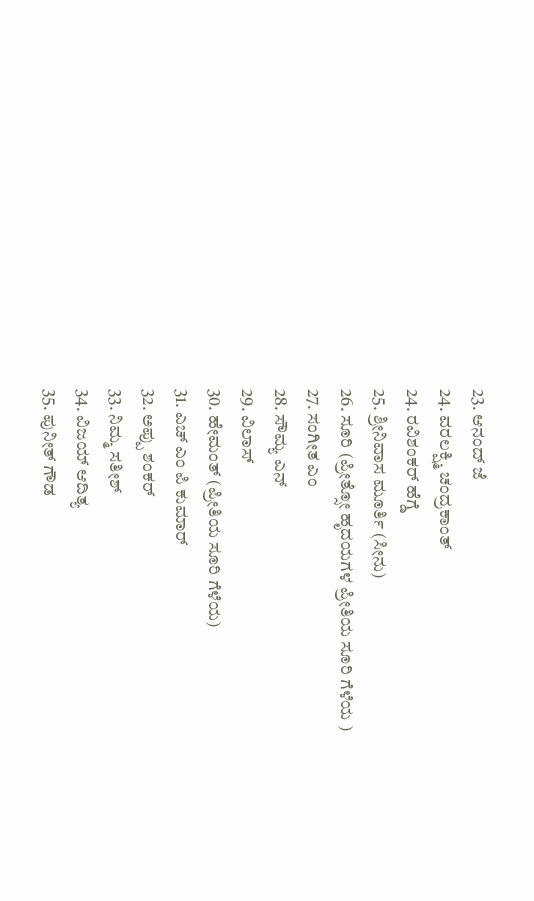23. ಆನಂದ್ ಜೆ
24. ವರಲಕ್ಷ್ಮಿ ಚಂದ್ರಕಾಂತ್
24. ರವಿಶಂಕರ್ ಹೆಗ್ಡೆ
25. ಶ್ರೀನಿವಾಸ ಮೂರ್ತಿ (ಸೀನು)
26. ಸೂರಿ (ಪ್ರೀತ್ಸೋ ಹೃದಯಗಳ ಪ್ರೀತಿಯ ಸೂರಿ ಗೆಳೆಯ )
27. ಸಂಗೀತ ಎಂ
28. ಸೌಮ್ಯ ಎನ್
29. ವಿಲಾಸ್
30. ಹೇಮಂತ್ (ಪ್ರೀತಿಯ ಸೂರಿ ಗೆಳೆಯ)
31. ಎಚ್ ಎಂ ಪಿ ಕುಮಾರ್
32. ಅಪ್ಪು ಶಂಕರ್
33. ನಿಮ್ಮ ಸತೀಶ್
34. ವಿಜಯ್ ಆದಿತ್ಯ
35. ಪುನೀತ್ ಗೌಡ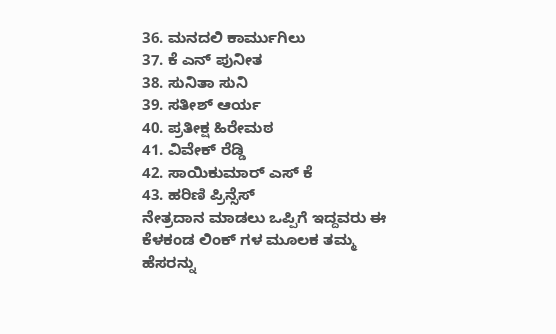36. ಮನದಲಿ ಕಾರ್ಮುಗಿಲು
37. ಕೆ ಎನ್ ಪುನೀತ
38. ಸುನಿತಾ ಸುನಿ
39. ಸತೀಶ್ ಆರ್ಯ
40. ಪ್ರತೀಕ್ಷ ಹಿರೇಮಠ
41. ವಿವೇಕ್ ರೆಡ್ಡಿ
42. ಸಾಯಿಕುಮಾರ್ ಎಸ್ ಕೆ
43. ಹರಿಣಿ ಪ್ರಿನ್ಸೆಸ್
ನೇತ್ರದಾನ ಮಾಡಲು ಒಪ್ಪಿಗೆ ಇದ್ದವರು ಈ ಕೆಳಕಂಡ ಲಿಂಕ್ ಗಳ ಮೂಲಕ ತಮ್ಮ ಹೆಸರನ್ನು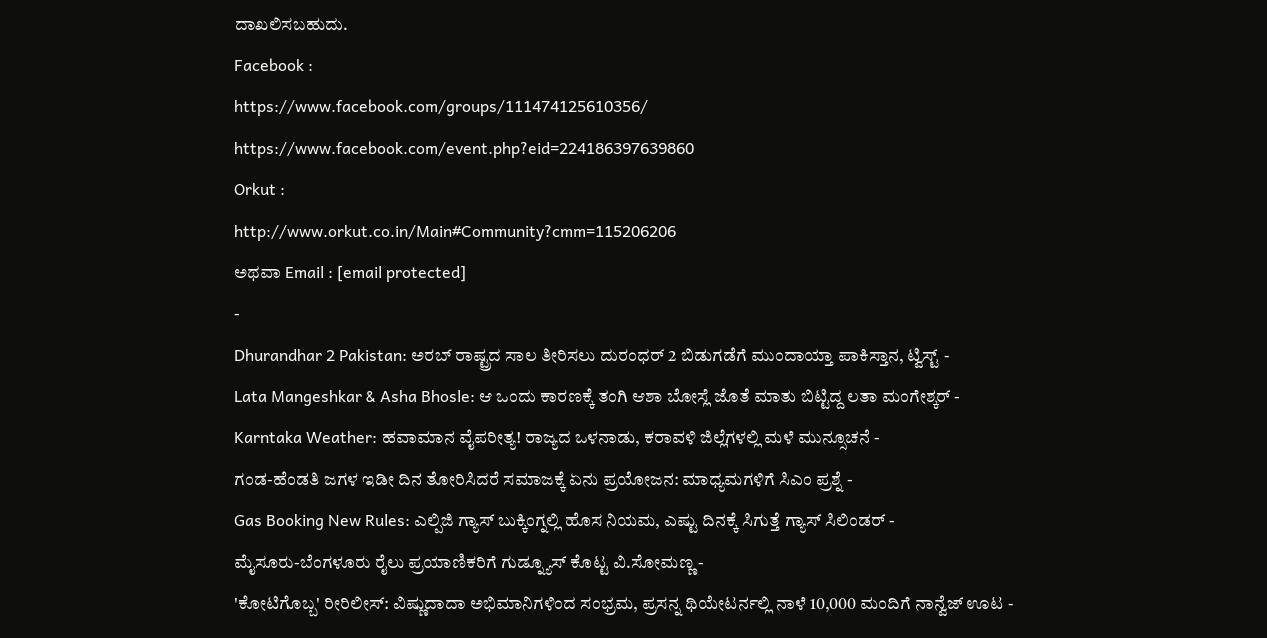ದಾಖಲಿಸಬಹುದು.
Facebook :
https://www.facebook.com/groups/111474125610356/
https://www.facebook.com/event.php?eid=224186397639860
Orkut :
http://www.orkut.co.in/Main#Community?cmm=115206206
ಅಥವಾ Email : [email protected]
-
Dhurandhar 2 Pakistan: ಅರಬ್ ರಾಷ್ಟ್ರದ ಸಾಲ ತೀರಿಸಲು ದುರಂಧರ್ 2 ಬಿಡುಗಡೆಗೆ ಮುಂದಾಯ್ತಾ ಪಾಕಿಸ್ತಾನ, ಟ್ವಿಸ್ಟ್ -
Lata Mangeshkar & Asha Bhosle: ಆ ಒಂದು ಕಾರಣಕ್ಕೆ ತಂಗಿ ಆಶಾ ಬೋಸ್ಲೆ ಜೊತೆ ಮಾತು ಬಿಟ್ಟಿದ್ದ ಲತಾ ಮಂಗೇಶ್ಕರ್ -
Karntaka Weather: ಹವಾಮಾನ ವೈಪರೀತ್ಯ! ರಾಜ್ಯದ ಒಳನಾಡು, ಕರಾವಳಿ ಜಿಲ್ಲೆಗಳಲ್ಲಿ ಮಳೆ ಮುನ್ಸೂಚನೆ -
ಗಂಡ-ಹೆಂಡತಿ ಜಗಳ ಇಡೀ ದಿನ ತೋರಿಸಿದರೆ ಸಮಾಜಕ್ಕೆ ಏನು ಪ್ರಯೋಜನ: ಮಾಧ್ಯಮಗಳಿಗೆ ಸಿಎಂ ಪ್ರಶ್ನೆ -
Gas Booking New Rules: ಎಲ್ಪಿಜಿ ಗ್ಯಾಸ್ ಬುಕ್ಕಿಂಗ್ನಲ್ಲಿ ಹೊಸ ನಿಯಮ, ಎಷ್ಟು ದಿನಕ್ಕೆ ಸಿಗುತ್ತೆ ಗ್ಯಾಸ್ ಸಿಲಿಂಡರ್ -
ಮೈಸೂರು-ಬೆಂಗಳೂರು ರೈಲು ಪ್ರಯಾಣಿಕರಿಗೆ ಗುಡ್ನ್ಯೂಸ್ ಕೊಟ್ಟ ವಿ.ಸೋಮಣ್ಣ -
'ಕೋಟಿಗೊಬ್ಬ' ರೀರಿಲೀಸ್: ವಿಷ್ಣುದಾದಾ ಅಭಿಮಾನಿಗಳಿಂದ ಸಂಭ್ರಮ, ಪ್ರಸನ್ನ ಥಿಯೇಟರ್ನಲ್ಲಿ ನಾಳೆ 10,000 ಮಂದಿಗೆ ನಾನ್ವೆಜ್ ಊಟ -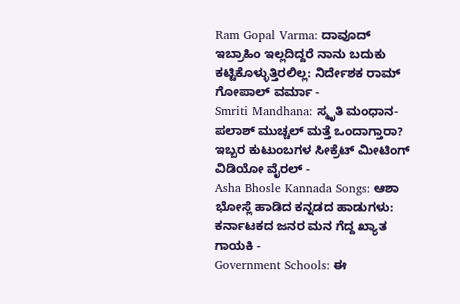Ram Gopal Varma: ದಾವೂದ್ ಇಬ್ರಾಹಿಂ ಇಲ್ಲದಿದ್ದರೆ ನಾನು ಬದುಕು ಕಟ್ಟಿಕೊಳ್ಳುತ್ತಿರಲಿಲ್ಲ: ನಿರ್ದೇಶಕ ರಾಮ್ ಗೋಪಾಲ್ ವರ್ಮಾ -
Smriti Mandhana: ಸ್ಮೃತಿ ಮಂಧಾನ-ಪಲಾಶ್ ಮುಚ್ಚಲ್ ಮತ್ತೆ ಒಂದಾಗ್ತಾರಾ? ಇಬ್ಬರ ಕುಟುಂಬಗಳ ಸೀಕ್ರೆಟ್ ಮೀಟಿಂಗ್ ವಿಡಿಯೋ ವೈರಲ್ -
Asha Bhosle Kannada Songs: ಆಶಾ ಭೋಸ್ಲೆ ಹಾಡಿದ ಕನ್ನಡದ ಹಾಡುಗಳು: ಕರ್ನಾಟಕದ ಜನರ ಮನ ಗೆದ್ದ ಖ್ಯಾತ ಗಾಯಕಿ -
Government Schools: ಈ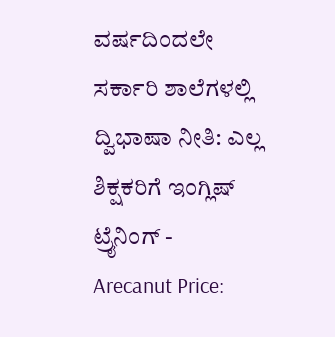ವರ್ಷದಿಂದಲೇ ಸರ್ಕಾರಿ ಶಾಲೆಗಳಲ್ಲಿ ದ್ವಿಭಾಷಾ ನೀತಿ: ಎಲ್ಲ ಶಿಕ್ಷಕರಿಗೆ ಇಂಗ್ಲಿಷ್ ಟ್ರೈನಿಂಗ್ -
Arecanut Price: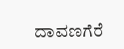ದಾವಣಗೆರೆ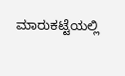ಮಾರುಕಟ್ಟೆಯಲ್ಲಿ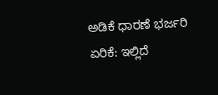ಅಡಿಕೆ ಧಾರಣೆ ಭರ್ಜರಿ ಏರಿಕೆ: ಇಲ್ಲಿದೆ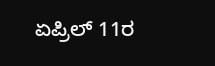ಏಪ್ರಿಲ್ 11ರ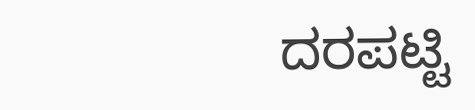ದರಪಟ್ಟಿ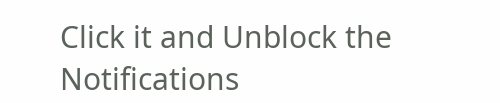Click it and Unblock the Notifications